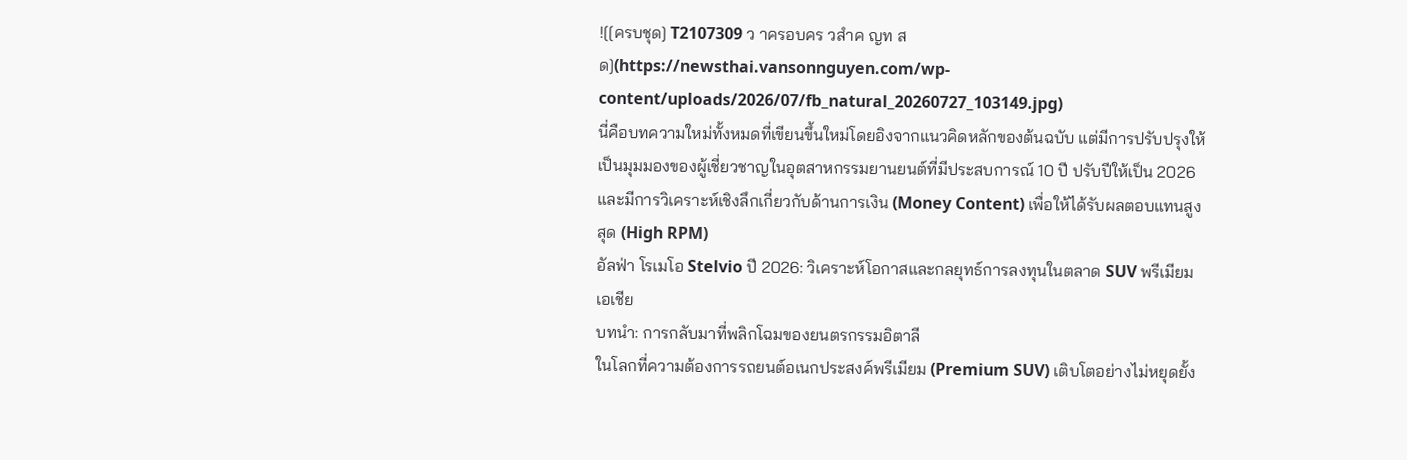![[ครบชุด] T2107309 ว าครอบคร วสำค ญท ส ด](https://newsthai.vansonnguyen.com/wp-content/uploads/2026/07/fb_natural_20260727_103149.jpg)
นี่คือบทความใหม่ทั้งหมดที่เขียนขึ้นใหม่โดยอิงจากแนวคิดหลักของต้นฉบับ แต่มีการปรับปรุงให้เป็นมุมมองของผู้เชี่ยวชาญในอุตสาหกรรมยานยนต์ที่มีประสบการณ์ 10 ปี ปรับปีให้เป็น 2026 และมีการวิเคราะห์เชิงลึกเกี่ยวกับด้านการเงิน (Money Content) เพื่อให้ได้รับผลตอบแทนสูงสุด (High RPM)
อัลฟ่า โรเมโอ Stelvio ปี 2026: วิเคราะห์โอกาสและกลยุทธ์การลงทุนในตลาด SUV พรีเมียมเอเชีย
บทนำ: การกลับมาที่พลิกโฉมของยนตรกรรมอิตาลี
ในโลกที่ความต้องการรถยนต์อเนกประสงค์พรีเมียม (Premium SUV) เติบโตอย่างไม่หยุดยั้ง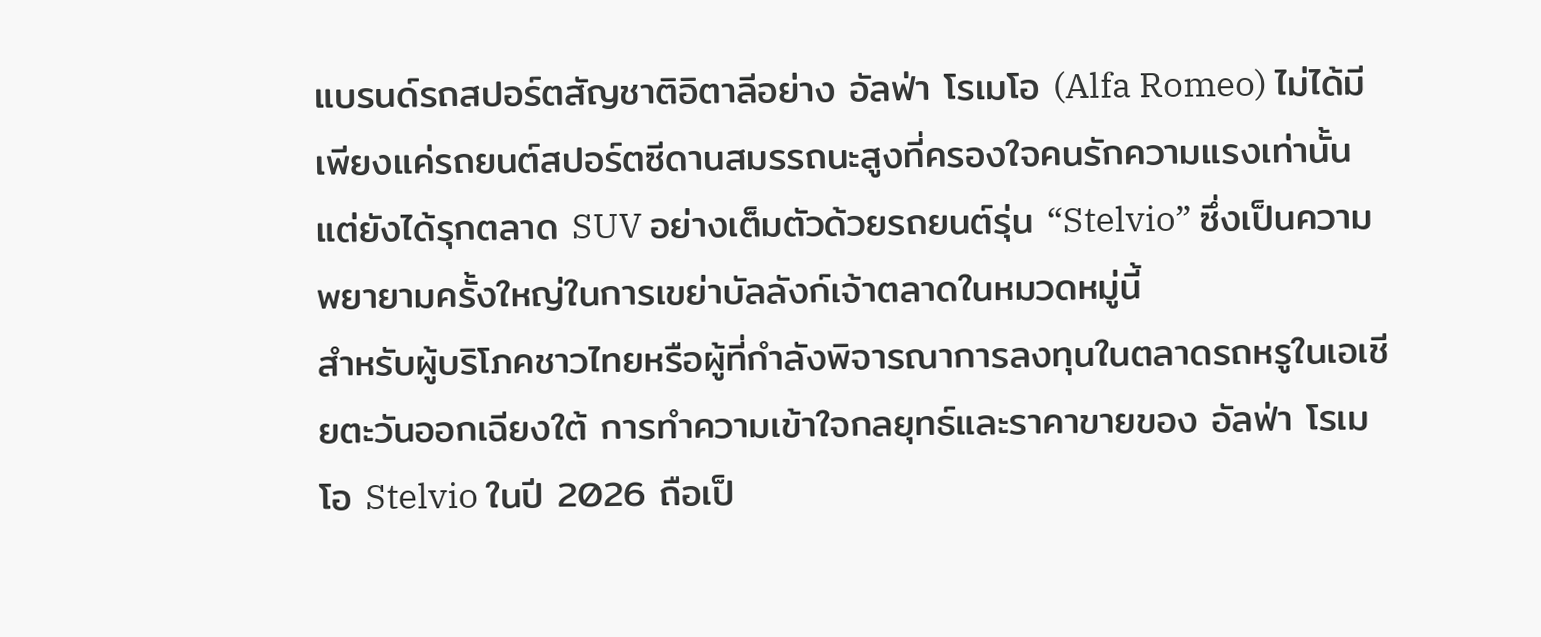แบรนด์รถสปอร์ตสัญชาติอิตาลีอย่าง อัลฟ่า โรเมโอ (Alfa Romeo) ไม่ได้มีเพียงแค่รถยนต์สปอร์ตซีดานสมรรถนะสูงที่ครองใจคนรักความแรงเท่านั้น แต่ยังได้รุกตลาด SUV อย่างเต็มตัวด้วยรถยนต์รุ่น “Stelvio” ซึ่งเป็นความพยายามครั้งใหญ่ในการเขย่าบัลลังก์เจ้าตลาดในหมวดหมู่นี้
สำหรับผู้บริโภคชาวไทยหรือผู้ที่กำลังพิจารณาการลงทุนในตลาดรถหรูในเอเชียตะวันออกเฉียงใต้ การทำความเข้าใจกลยุทธ์และราคาขายของ อัลฟ่า โรเมโอ Stelvio ในปี 2026 ถือเป็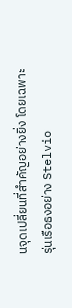นจุดเปลี่ยนที่สำคัญอย่างยิ่ง โดยเฉพาะรุ่นเรือธงอย่าง Stelvio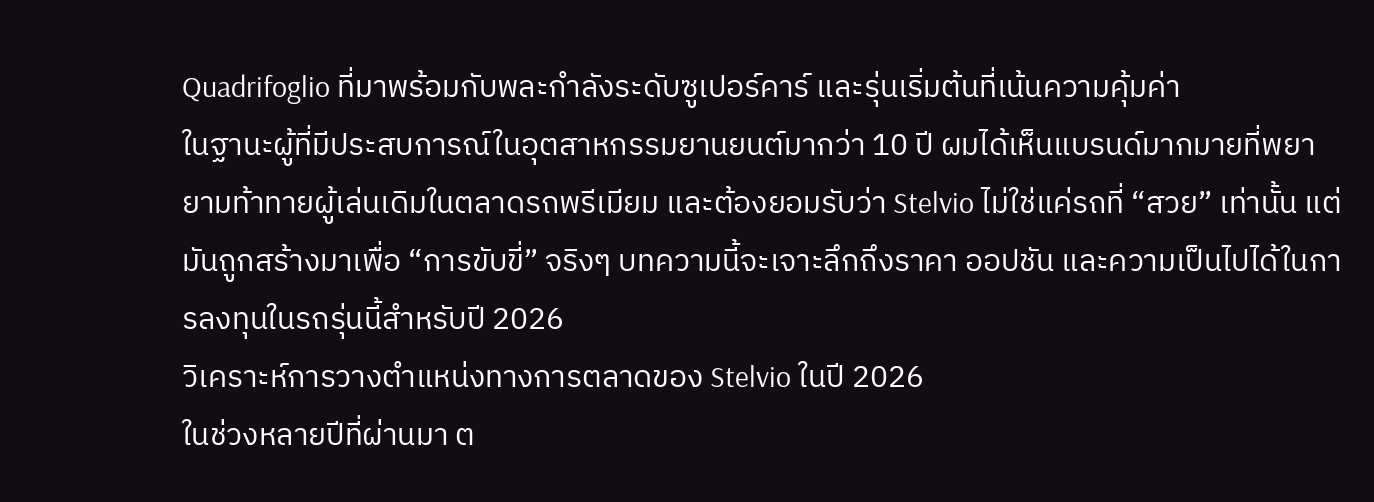Quadrifoglio ที่มาพร้อมกับพละกำลังระดับซูเปอร์คาร์ และรุ่นเริ่มต้นที่เน้นความคุ้มค่า
ในฐานะผู้ที่มีประสบการณ์ในอุตสาหกรรมยานยนต์มากว่า 10 ปี ผมได้เห็นแบรนด์มากมายที่พยายามท้าทายผู้เล่นเดิมในตลาดรถพรีเมียม และต้องยอมรับว่า Stelvio ไม่ใช่แค่รถที่ “สวย” เท่านั้น แต่มันถูกสร้างมาเพื่อ “การขับขี่” จริงๆ บทความนี้จะเจาะลึกถึงราคา ออปชัน และความเป็นไปได้ในการลงทุนในรถรุ่นนี้สำหรับปี 2026
วิเคราะห์การวางตำแหน่งทางการตลาดของ Stelvio ในปี 2026
ในช่วงหลายปีที่ผ่านมา ต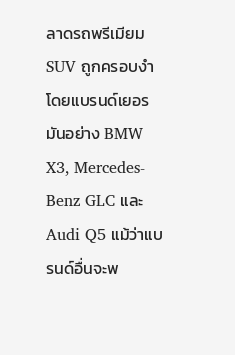ลาดรถพรีเมียม SUV ถูกครอบงำโดยแบรนด์เยอรมันอย่าง BMW X3, Mercedes-Benz GLC และ Audi Q5 แม้ว่าแบรนด์อื่นจะพ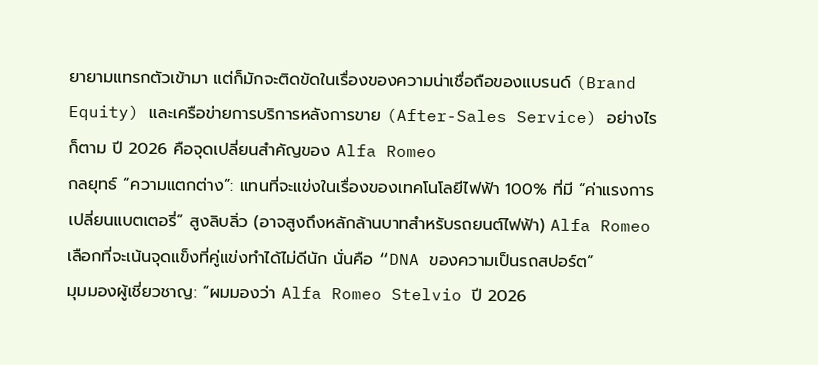ยายามแทรกตัวเข้ามา แต่ก็มักจะติดขัดในเรื่องของความน่าเชื่อถือของแบรนด์ (Brand Equity) และเครือข่ายการบริการหลังการขาย (After-Sales Service) อย่างไรก็ตาม ปี 2026 คือจุดเปลี่ยนสำคัญของ Alfa Romeo
กลยุทธ์ “ความแตกต่าง”: แทนที่จะแข่งในเรื่องของเทคโนโลยีไฟฟ้า 100% ที่มี “ค่าแรงการเปลี่ยนแบตเตอรี่” สูงลิบลิ่ว (อาจสูงถึงหลักล้านบาทสำหรับรถยนต์ไฟฟ้า) Alfa Romeo เลือกที่จะเน้นจุดแข็งที่คู่แข่งทำได้ไม่ดีนัก นั่นคือ “DNA ของความเป็นรถสปอร์ต”
มุมมองผู้เชี่ยวชาญ: “ผมมองว่า Alfa Romeo Stelvio ปี 2026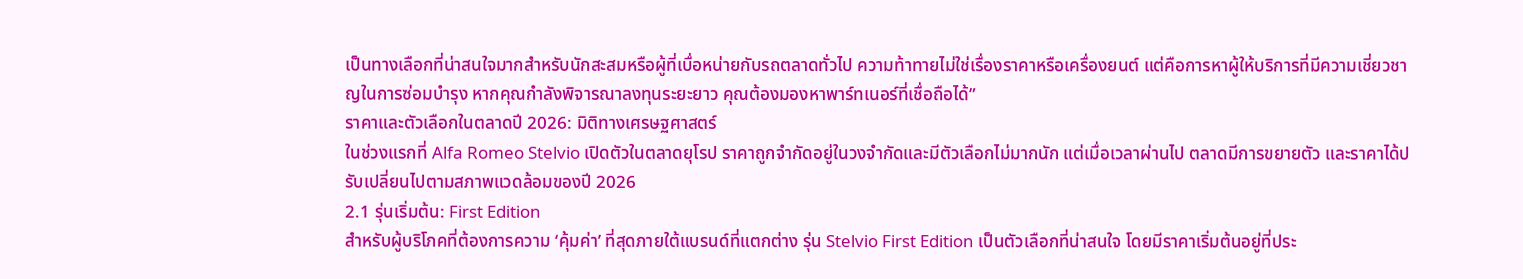เป็นทางเลือกที่น่าสนใจมากสำหรับนักสะสมหรือผู้ที่เบื่อหน่ายกับรถตลาดทั่วไป ความท้าทายไม่ใช่เรื่องราคาหรือเครื่องยนต์ แต่คือการหาผู้ให้บริการที่มีความเชี่ยวชาญในการซ่อมบำรุง หากคุณกำลังพิจารณาลงทุนระยะยาว คุณต้องมองหาพาร์ทเนอร์ที่เชื่อถือได้”
ราคาและตัวเลือกในตลาดปี 2026: มิติทางเศรษฐศาสตร์
ในช่วงแรกที่ Alfa Romeo Stelvio เปิดตัวในตลาดยุโรป ราคาถูกจำกัดอยู่ในวงจำกัดและมีตัวเลือกไม่มากนัก แต่เมื่อเวลาผ่านไป ตลาดมีการขยายตัว และราคาได้ปรับเปลี่ยนไปตามสภาพแวดล้อมของปี 2026
2.1 รุ่นเริ่มต้น: First Edition
สำหรับผู้บริโภคที่ต้องการความ ‘คุ้มค่า’ ที่สุดภายใต้แบรนด์ที่แตกต่าง รุ่น Stelvio First Edition เป็นตัวเลือกที่น่าสนใจ โดยมีราคาเริ่มต้นอยู่ที่ประ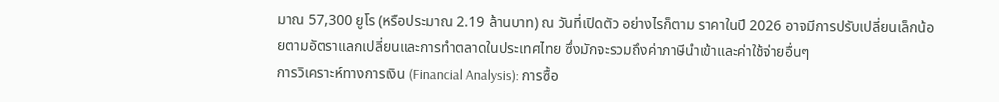มาณ 57,300 ยูโร (หรือประมาณ 2.19 ล้านบาท) ณ วันที่เปิดตัว อย่างไรก็ตาม ราคาในปี 2026 อาจมีการปรับเปลี่ยนเล็กน้อยตามอัตราแลกเปลี่ยนและการทำตลาดในประเทศไทย ซึ่งมักจะรวมถึงค่าภาษีนำเข้าและค่าใช้จ่ายอื่นๆ
การวิเคราะห์ทางการเงิน (Financial Analysis): การซื้อ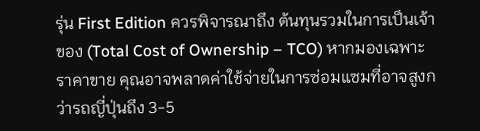รุ่น First Edition ควรพิจารณาถึง ต้นทุนรวมในการเป็นเจ้าของ (Total Cost of Ownership – TCO) หากมองเฉพาะราคาขาย คุณอาจพลาดค่าใช้จ่ายในการซ่อมแซมที่อาจสูงกว่ารถญี่ปุ่นถึง 3-5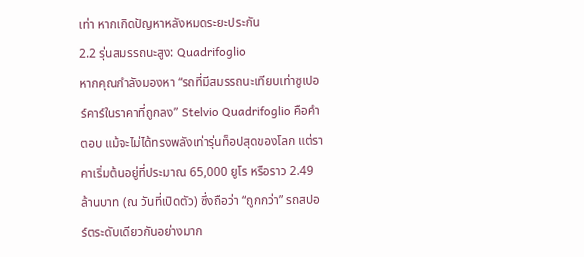เท่า หากเกิดปัญหาหลังหมดระยะประกัน
2.2 รุ่นสมรรถนะสูง: Quadrifoglio
หากคุณกำลังมองหา “รถที่มีสมรรถนะเทียบเท่าซูเปอร์คาร์ในราคาที่ถูกลง” Stelvio Quadrifoglio คือคำตอบ แม้จะไม่ได้ทรงพลังเท่ารุ่นท็อปสุดของโลก แต่ราคาเริ่มต้นอยู่ที่ประมาณ 65,000 ยูโร หรือราว 2.49 ล้านบาท (ณ วันที่เปิดตัว) ซึ่งถือว่า “ถูกกว่า” รถสปอร์ตระดับเดียวกันอย่างมาก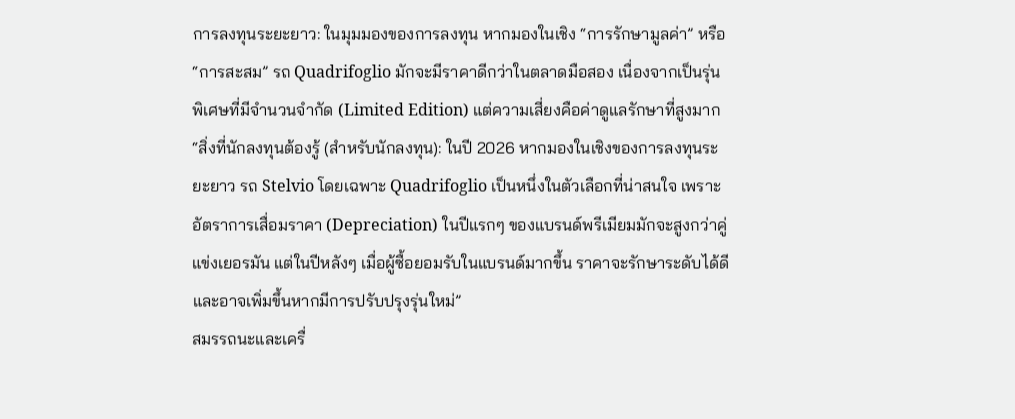การลงทุนระยะยาว: ในมุมมองของการลงทุน หากมองในเชิง “การรักษามูลค่า” หรือ “การสะสม” รถ Quadrifoglio มักจะมีราคาดีกว่าในตลาดมือสอง เนื่องจากเป็นรุ่นพิเศษที่มีจำนวนจำกัด (Limited Edition) แต่ความเสี่ยงคือค่าดูแลรักษาที่สูงมาก
“สิ่งที่นักลงทุนต้องรู้ (สำหรับนักลงทุน): ในปี 2026 หากมองในเชิงของการลงทุนระยะยาว รถ Stelvio โดยเฉพาะ Quadrifoglio เป็นหนึ่งในตัวเลือกที่น่าสนใจ เพราะอัตราการเสื่อมราคา (Depreciation) ในปีแรกๆ ของแบรนด์พรีเมียมมักจะสูงกว่าคู่แข่งเยอรมัน แต่ในปีหลังๆ เมื่อผู้ซื้อยอมรับในแบรนด์มากขึ้น ราคาจะรักษาระดับได้ดี และอาจเพิ่มขึ้นหากมีการปรับปรุงรุ่นใหม่”
สมรรถนะและเครื่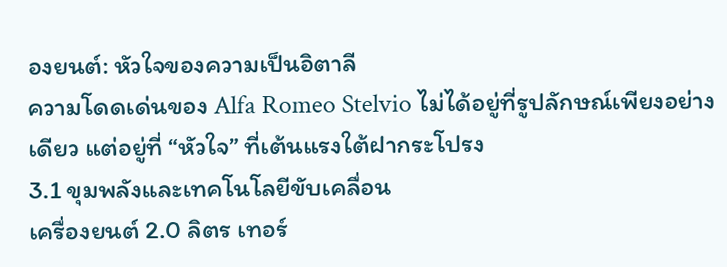องยนต์: หัวใจของความเป็นอิตาลี
ความโดดเด่นของ Alfa Romeo Stelvio ไม่ได้อยู่ที่รูปลักษณ์เพียงอย่างเดียว แต่อยู่ที่ “หัวใจ” ที่เต้นแรงใต้ฝากระโปรง
3.1 ขุมพลังและเทคโนโลยีขับเคลื่อน
เครื่องยนต์ 2.0 ลิตร เทอร์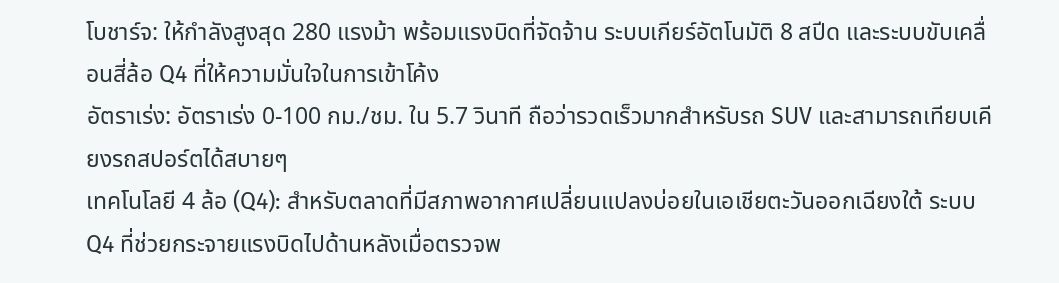โบชาร์จ: ให้กำลังสูงสุด 280 แรงม้า พร้อมแรงบิดที่จัดจ้าน ระบบเกียร์อัตโนมัติ 8 สปีด และระบบขับเคลื่อนสี่ล้อ Q4 ที่ให้ความมั่นใจในการเข้าโค้ง
อัตราเร่ง: อัตราเร่ง 0-100 กม./ชม. ใน 5.7 วินาที ถือว่ารวดเร็วมากสำหรับรถ SUV และสามารถเทียบเคียงรถสปอร์ตได้สบายๆ
เทคโนโลยี 4 ล้อ (Q4): สำหรับตลาดที่มีสภาพอากาศเปลี่ยนแปลงบ่อยในเอเชียตะวันออกเฉียงใต้ ระบบ Q4 ที่ช่วยกระจายแรงบิดไปด้านหลังเมื่อตรวจพ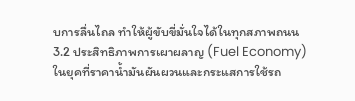บการลื่นไถล ทำให้ผู้ขับขี่มั่นใจได้ในทุกสภาพถนน
3.2 ประสิทธิภาพการเผาผลาญ (Fuel Economy)
ในยุคที่ราคาน้ำมันผันผวนและกระแสการใช้รถ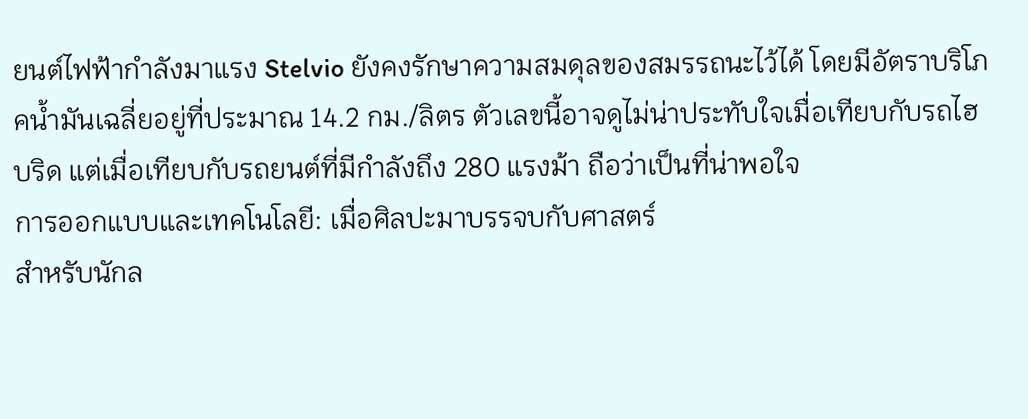ยนต์ไฟฟ้ากำลังมาแรง Stelvio ยังคงรักษาความสมดุลของสมรรถนะไว้ได้ โดยมีอัตราบริโภคน้ำมันเฉลี่ยอยู่ที่ประมาณ 14.2 กม./ลิตร ตัวเลขนี้อาจดูไม่น่าประทับใจเมื่อเทียบกับรถไฮบริด แต่เมื่อเทียบกับรถยนต์ที่มีกำลังถึง 280 แรงม้า ถือว่าเป็นที่น่าพอใจ
การออกแบบและเทคโนโลยี: เมื่อศิลปะมาบรรจบกับศาสตร์
สำหรับนักล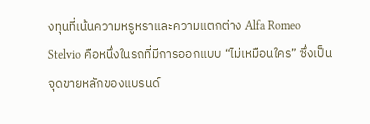งทุนที่เน้นความหรูหราและความแตกต่าง Alfa Romeo Stelvio คือหนึ่งในรถที่มีการออกแบบ “ไม่เหมือนใคร” ซึ่งเป็นจุดขายหลักของแบรนด์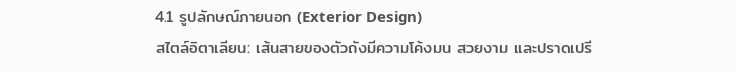4.1 รูปลักษณ์ภายนอก (Exterior Design)
สไตล์อิตาเลียน: เส้นสายของตัวถังมีความโค้งมน สวยงาม และปราดเปรี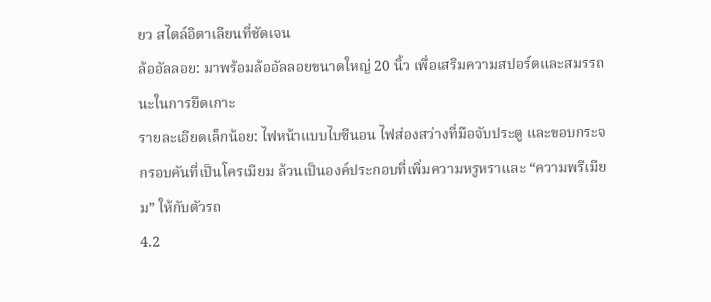ยว สไตล์อิตาเลียนที่ชัดเจน
ล้ออัลลอย: มาพร้อมล้ออัลลอยขนาดใหญ่ 20 นิ้ว เพื่อเสริมความสปอร์ตและสมรรถนะในการยึดเกาะ
รายละเอียดเล็กน้อย: ไฟหน้าแบบไบซีนอน ไฟส่องสว่างที่มือจับประตู และขอบกระจกรอบคันที่เป็นโครเมียม ล้วนเป็นองค์ประกอบที่เพิ่มความหรูหราและ “ความพรีเมียม” ให้กับตัวรถ
4.2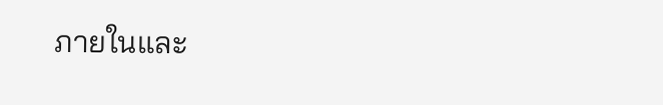ภายในและ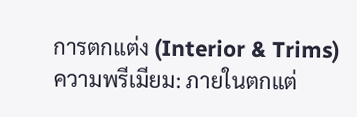การตกแต่ง (Interior & Trims)
ความพรีเมียม: ภายในตกแต่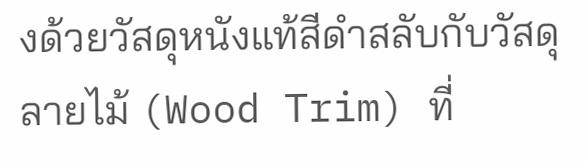งด้วยวัสดุหนังแท้สีดำสลับกับวัสดุลายไม้ (Wood Trim) ที่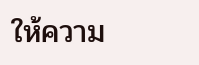ให้ความ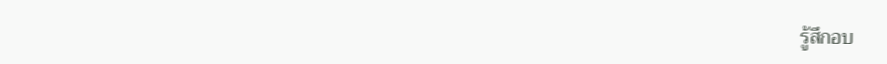รู้สึกอบ